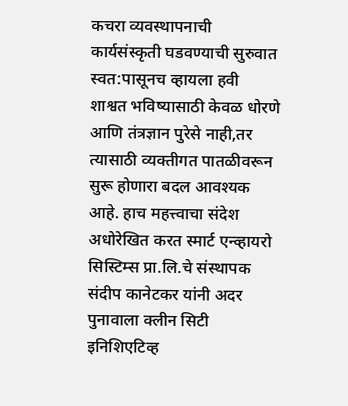कचरा व्यवस्थापनाची कार्यसंस्कृती घडवण्याची सुरुवात स्वत:पासूनच व्हायला हवी
शाश्वत भविष्यासाठी केवळ धोरणे आणि तंत्रज्ञान पुरेसे नाही,तर त्यासाठी व्यक्तीगत पातळीवरून सुरू होणारा बदल आवश्यक आहे. हाच महत्त्वाचा संदेश अधोरेखित करत स्मार्ट एन्व्हायरो सिस्टिम्स प्रा.लि.चे संस्थापक संदीप कानेटकर यांनी अदर पुनावाला क्लीन सिटी इनिशिएटिव्ह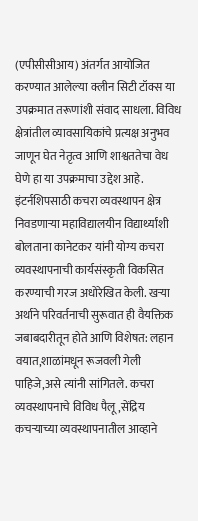(एपीसीसीआय) अंतर्गत आयोजित करण्यात आलेल्या क्लीन सिटी टॉक्स या उपक्रमात तरूणांशी संवाद साधला. विविध क्षेत्रांतील व्यावसायिकांचे प्रत्यक्ष अनुभव जाणून घेत नेतृत्व आणि शाश्वततेचा वेध घेणे हा या उपक्रमाचा उद्देश आहे.
इंटर्नशिपसाठी कचरा व्यवस्थापन क्षेत्र निवडणाऱ्या महाविद्यालयीन विद्यार्थ्यांशी बोलताना कानेटकर यांनी योग्य कचरा व्यवस्थापनाची कार्यसंस्कृती विकसित करण्याची गरज अधोरेखित केली. खऱ्या अर्थाने परिवर्तनाची सुरूवात ही वैयक्तिक जबाबदारीतून होते आणि विशेषत: लहान वयात,शाळांमधून रूजवली गेली पाहिजे,असे त्यांनी सांगितले. कचरा व्यवस्थापनाचे विविध पैलू,सेंद्रिय कचऱ्याच्या व्यवस्थापनातील आव्हाने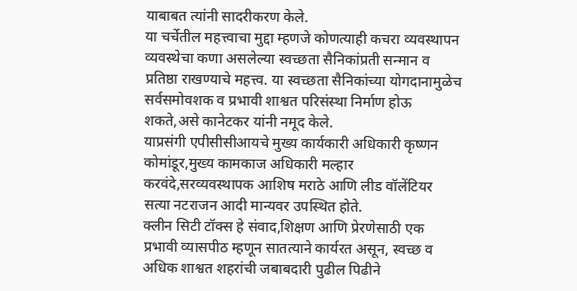याबाबत त्यांनी सादरीकरण केले.
या चर्चेतील महत्त्वाचा मुद्दा म्हणजे कोणत्याही कचरा व्यवस्थापन व्यवस्थेचा कणा असलेल्या स्वच्छता सैनिकांप्रती सन्मान व प्रतिष्ठा राखण्याचे महत्त्व. या स्वच्छता सैनिकांच्या योगदानामुळेच सर्वसमोवशक व प्रभावी शाश्वत परिसंस्था निर्माण होऊ शकते,असे कानेटकर यांनी नमूद केले.
याप्रसंगी एपीसीसीआयचे मुख्य कार्यकारी अधिकारी कृष्णन कोमांडूर,मुख्य कामकाज अधिकारी मल्हार करवंदे,सरव्यवस्थापक आशिष मराठे आणि लीड वॉलेंटियर सत्या नटराजन आदी मान्यवर उपस्थित होते.
क्लीन सिटी टॉक्स हे संवाद,शिक्षण आणि प्रेरणेसाठी एक प्रभावी व्यासपीठ म्हणून सातत्याने कार्यरत असून, स्वच्छ व अधिक शाश्वत शहरांची जबाबदारी पुढील पिढीने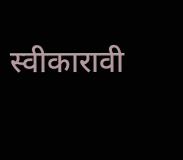स्वीकारावी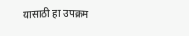यासाठी हा उपक्रम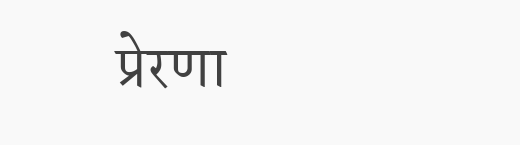प्रेरणा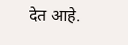देत आहे.